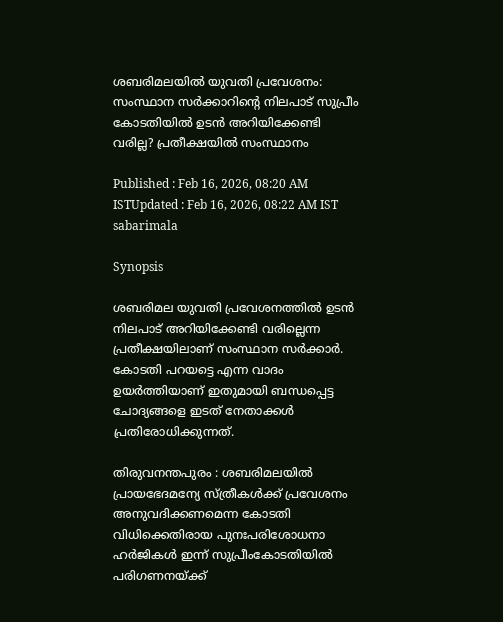ശബരിമലയിൽ യുവതി പ്രവേശനം: സംസ്ഥാന സർക്കാറിന്റെ നിലപാട് സുപ്രീം കോടതിയിൽ ഉടൻ അറിയിക്കേണ്ടി വരില്ല? പ്രതീക്ഷയിൽ സംസ്ഥാനം

Published : Feb 16, 2026, 08:20 AM ISTUpdated : Feb 16, 2026, 08:22 AM IST
sabarimala

Synopsis

ശബരിമല യുവതി പ്രവേശനത്തിൽ ഉടൻ നിലപാട് അറിയിക്കേണ്ടി വരില്ലെന്ന പ്രതീക്ഷയിലാണ് സംസ്ഥാന സർക്കാർ. കോടതി പറയട്ടെ എന്ന വാദം ഉയർത്തിയാണ് ഇതുമായി ബന്ധപ്പെട്ട ചോദ്യങ്ങളെ ഇടത് നേതാക്കൾ പ്രതിരോധിക്കുന്നത്.

തിരുവനന്തപുരം : ശബരിമലയിൽ പ്രായഭേദമന്യേ സ്ത്രീകൾക്ക് പ്രവേശനം അനുവദിക്കണമെന്ന കോടതി വിധിക്കെതിരായ പുനഃപരിശോധനാ ഹർജികൾ ഇന്ന് സുപ്രീംകോടതിയിൽ പരിഗണനയ്ക്ക്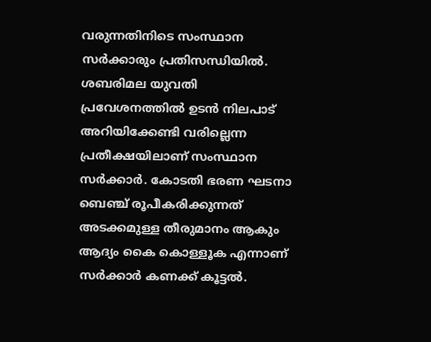വരുന്നതിനിടെ സംസ്ഥാന സർക്കാരും പ്രതിസന്ധിയിൽ. ശബരിമല യുവതി പ്രവേശനത്തിൽ ഉടൻ നിലപാട് അറിയിക്കേണ്ടി വരില്ലെന്ന പ്രതീക്ഷയിലാണ് സംസ്ഥാന സർക്കാർ. കോടതി ഭരണ ഘടനാ ബെഞ്ച് രൂപീകരിക്കുന്നത് അടക്കമുള്ള തീരുമാനം ആകും ആദ്യം കൈ കൊള്ളൂക എന്നാണ് സർക്കാർ കണക്ക് കൂട്ടൽ.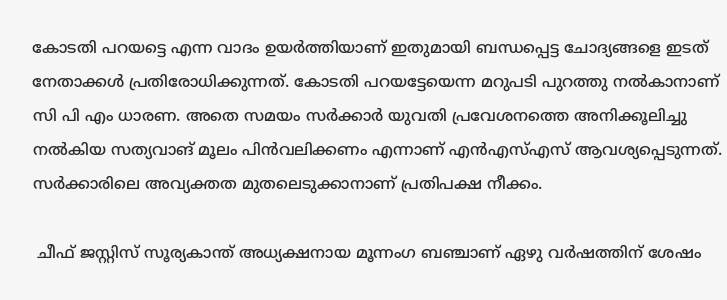കോടതി പറയട്ടെ എന്ന വാദം ഉയർത്തിയാണ് ഇതുമായി ബന്ധപ്പെട്ട ചോദ്യങ്ങളെ ഇടത് നേതാക്കൾ പ്രതിരോധിക്കുന്നത്. കോടതി പറയട്ടേയെന്ന മറുപടി പുറത്തു നൽകാനാണ് സി പി എം ധാരണ. അതെ സമയം സർക്കാർ യുവതി പ്രവേശനത്തെ അനിക്കൂലിച്ചു നൽകിയ സത്യവാങ്‌ മൂലം പിൻവലിക്കണം എന്നാണ് എൻഎസ്എസ് ആവശ്യപ്പെടുന്നത്. സർക്കാരിലെ അവ്യക്തത മുതലെടുക്കാനാണ് പ്രതിപക്ഷ നീക്കം.

 ചീഫ് ജസ്റ്റിസ് സൂര്യകാന്ത് അധ്യക്ഷനായ മൂന്നംഗ ബഞ്ചാണ് ഏഴു വർഷത്തിന് ശേഷം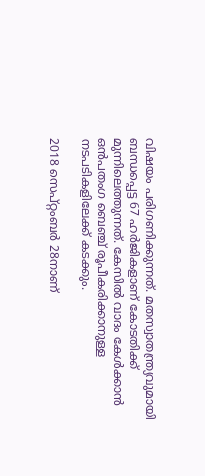വിഷയം പരിഗണിക്കുന്നത്. മതസ്വാതന്ത്ര്യവുമായി ബന്ധപ്പെട്ട 67 ഹർജികളാണ് കോടതിക്ക് മുന്നിലെത്തുന്നത്. കേസിൽ വാദം കേൾക്കാൻ ഒൻപതംഗ ബെഞ്ച് രൂപീകരിക്കാനുള്ള നടപടികളിലേക്ക് കടക്കും.

2018 സെപ്റ്റംബര്‍ 28നാണ്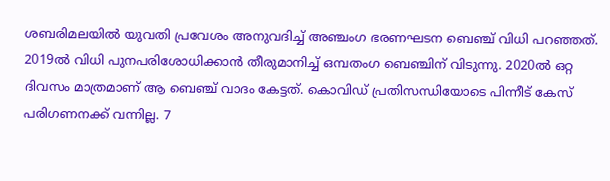ശബരിമലയില്‍ യുവതി പ്രവേശം അനുവദിച്ച് അഞ്ചംഗ ഭരണഘടന ബെഞ്ച് വിധി പറഞ്ഞത്. 2019ല്‍ വിധി പുനപരിശോധിക്കാന്‍ തീരുമാനിച്ച് ഒമ്പതംഗ ബെഞ്ചിന് വിടുന്നു. 2020ല്‍ ഒറ്റ ദിവസം മാത്രമാണ് ആ ബെഞ്ച് വാദം കേട്ടത്. കൊവിഡ് പ്രതിസന്ധിയോടെ പിന്നീട് കേസ് പരിഗണനക്ക് വന്നില്ല. 7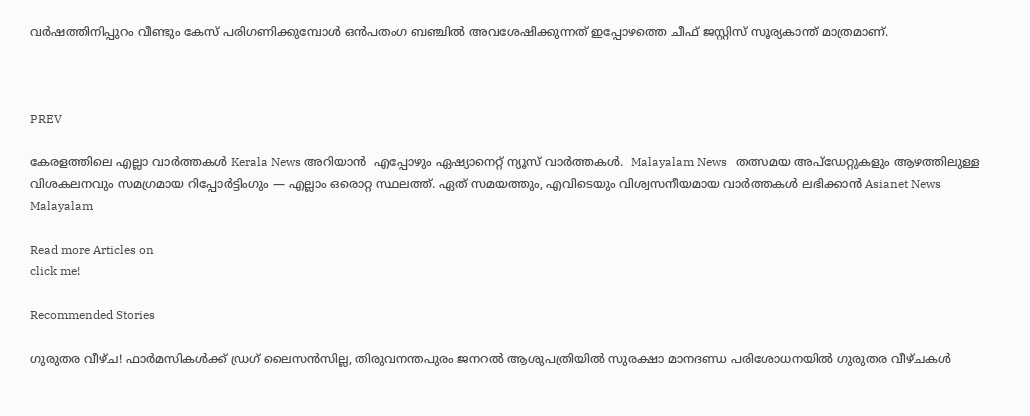വര്‍ഷത്തിനിപ്പുറം വീണ്ടും കേസ് പരിഗണിക്കുമ്പോള്‍ ഒന്‍പതംഗ ബഞ്ചില്‍ അവശേഷിക്കുന്നത് ഇപ്പോഴത്തെ ചീഫ് ജസ്റ്റിസ് സൂര്യകാന്ത് മാത്രമാണ്.



PREV

കേരളത്തിലെ എല്ലാ വാർത്തകൾ Kerala News അറിയാൻ  എപ്പോഴും ഏഷ്യാനെറ്റ് ന്യൂസ് വാർത്തകൾ.  Malayalam News   തത്സമയ അപ്‌ഡേറ്റുകളും ആഴത്തിലുള്ള വിശകലനവും സമഗ്രമായ റിപ്പോർട്ടിംഗും — എല്ലാം ഒരൊറ്റ സ്ഥലത്ത്. ഏത് സമയത്തും, എവിടെയും വിശ്വസനീയമായ വാർത്തകൾ ലഭിക്കാൻ Asianet News Malayalam

Read more Articles on
click me!

Recommended Stories

ഗുരുതര വീഴ്ച! ഫാർമസികൾക്ക് ഡ്രഗ് ലൈസൻസില്ല, തിരുവനന്തപുരം ജനറൽ ആശുപത്രിയിൽ സുരക്ഷാ മാനദണ്ഡ പരിശോധനയിൽ ഗുരുതര വീഴ്ചകൾ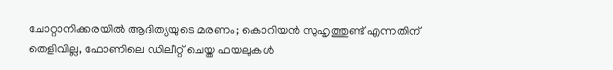ചോറ്റാനിക്കരയിൽ ആദിത്യയുടെ മരണം; കൊറിയൻ സുഹൃത്തുണ്ട് എന്നതിന് തെളിവില്ല, ഫോണിലെ ഡിലീറ്റ് ചെയ്ത ഫയലുകൾ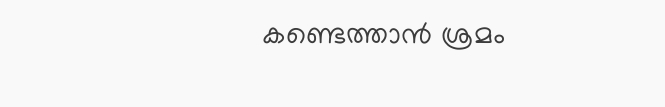കണ്ടെത്താൻ ശ്രമം